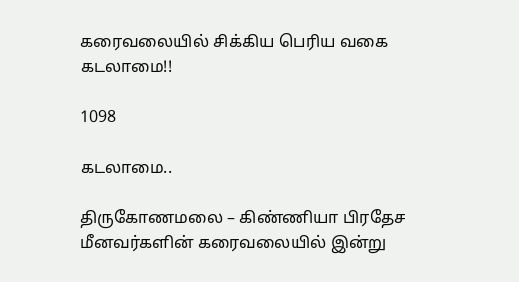கரைவலையில் சிக்கிய பெரிய வகை கடலாமை!!

1098

கடலாமை..

திருகோணமலை – கிண்ணியா பிரதேச மீனவர்களின் கரைவலையில் இன்று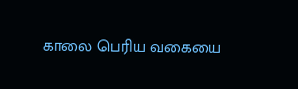காலை பெரிய வகையை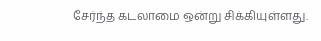சேர்ந்த கடலாமை ஒன்று சிக்கியுள்ளது.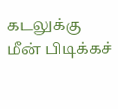கடலுக்கு மீன் பிடிக்கச்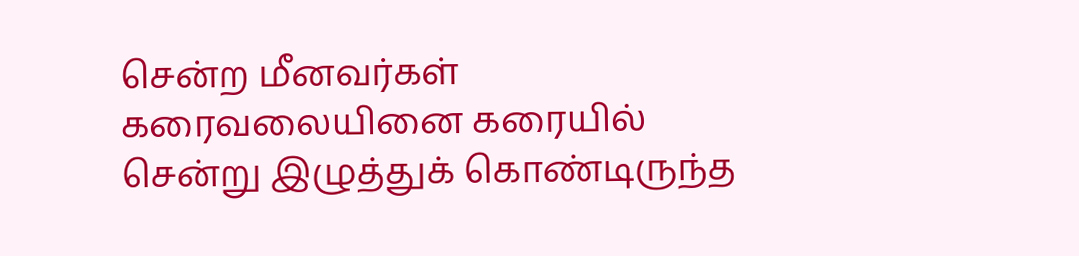சென்ற மீனவர்கள் கரைவலையினை கரையில் சென்று இழுத்துக் கொண்டிருந்த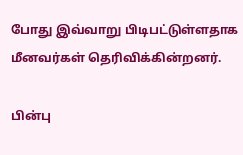போது இவ்வாறு பிடிபட்டுள்ளதாக மீனவர்கள் தெரிவிக்கின்றனர்.

பின்பு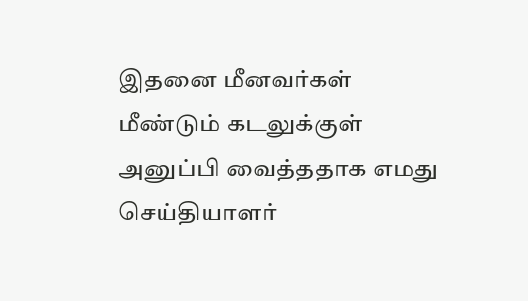இதனை மீனவர்கள் மீண்டும் கடலுக்குள் அனுப்பி வைத்ததாக எமது செய்தியாளர்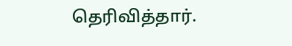தெரிவித்தார்.